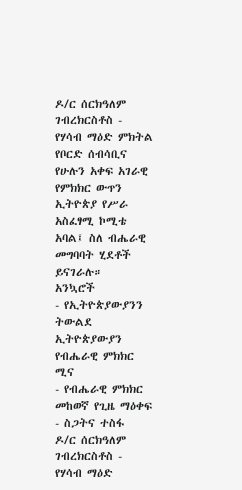ዶ/ር ሰርክዓለም ገብረክርስቶስ - የሃሳብ ማዕድ ምክትል የቦርድ ሰብሳቢና የሁሉን አቀፍ አገራዊ የምክክር ውጥን ኢትዮጵያ የሥራ አስፈፃሚ ኮሚቴ አባል፤ ስለ ብሔራዊ መግባባት ሂደቶች ይናገራሉ።
አንኳሮች
- የኢትዮጵያውያንን ትውልደ ኢትዮጵያውያን የብሔራዊ ምክክር ሚና
- የብሔራዊ ምክክር መከወኛ የጊዜ ማዕቀፍ
- ስጋትና ተስፋ
ዶ/ር ሰርክዓለም ገብረክርስቶስ - የሃሳብ ማዕድ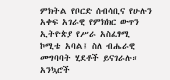ምክትል የቦርድ ሰብሳቢና የሁሉን አቀፍ አገራዊ የምክክር ውጥን ኢትዮጵያ የሥራ አስፈፃሚ ኮሚቴ አባል፤ ስለ ብሔራዊ መግባባት ሂደቶች ይናገራሉ።
አንኳሮች